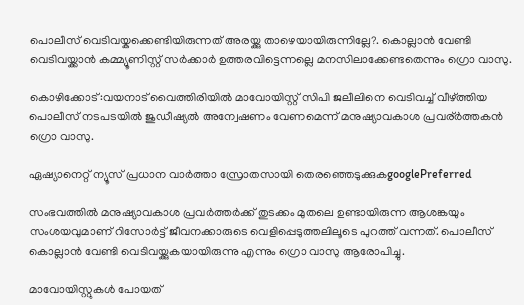പൊലീസ് വെടിവയ്കക്കെണ്ടിയിരുന്നത് അരയ്ക്കു താഴെയായിരുന്നില്ലേ?. കൊല്ലാൻ വേണ്ടി വെടിവയ്ക്കാൻ കമ്മ്യൂണിസ്റ്റ് സർക്കാർ ഉത്തരവിട്ടെന്നല്ലെ മനസിലാക്കേണ്ടതെന്നും ഗ്രൊ വാസു.

കൊഴിക്കോട്:വയനാട് വൈത്തിരിയിൽ മാവോയിസ്റ്റ് സിപി ജലീലിനെ വെടിവച്ച് വീഴ്ത്തിയ പൊലീസ് നടപടയിൽ ജുഡീഷ്യൽ അന്വേഷണം വേണമെന്ന് മനുഷ്യാവകാശ പ്രവര്ർത്തകൻ ഗ്രൊ വാസു.

ഏഷ്യാനെറ്റ് ന്യൂസ് പ്രധാന വാർത്താ സ്രോതസായി തെരഞ്ഞെടുക്കുകgooglePreferred

സംഭവത്തിൽ മനുഷ്യാവകാശ പ്രവർത്തർക്ക് തുടക്കം മുതലെ ഉണ്ടായിരുന്ന ആശങ്കയും സംശയവുമാണ് റിസോർട്ട് ജീവനക്കാരുടെ വെളിപ്പെടുത്തലിലൂടെ പുറത്ത് വന്നത്. പൊലീസ് കൊല്ലാൻ വേണ്ടി വെടിവയ്ക്കുകയായിരുന്നു എന്നും ഗ്രൊ വാസു ആരോപിച്ചു.

മാവോയിസ്റ്റുകൾ പോയത്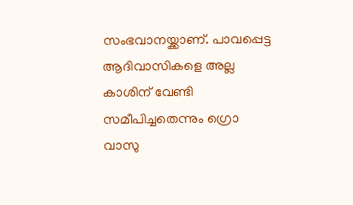സംഭവാനയ്ക്കാണ്. പാവപ്പെട്ട ആദിവാസികളെ അല്ല കാശിന് വേണ്ടി സമീപിച്ചതെന്നും ഗ്രൊ വാസു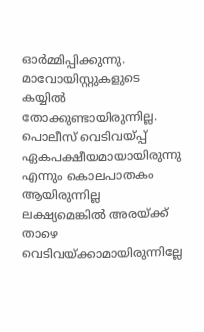ഓർമ്മിപ്പിക്കുന്നു. മാവോയിസ്റ്റുകളുടെ കയ്യിൽ തോക്കുണ്ടായിരുന്നില്ല. പൊലീസ് വെടിവയ്പ്പ് ഏകപക്ഷീയമായായിരുന്നു എന്നും കൊലപാതകം ആയിരുന്നില്ല ലക്ഷ്യമെങ്കിൽ അരയ്ക്ക് താഴെ വെടിവയ്ക്കാമായിരുന്നില്ലേ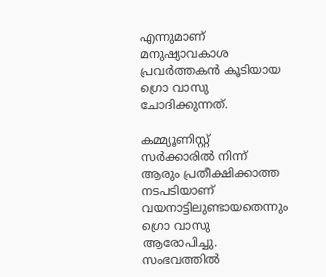എന്നുമാണ് മനുഷ്യാവകാശ പ്രവർത്തകൻ കൂടിയായ ഗ്രൊ വാസു ചോദിക്കുന്നത്.

കമ്മ്യൂണിസ്റ്റ് സർക്കാരിൽ നിന്ന് ആരും പ്രതീക്ഷിക്കാത്ത നടപടിയാണ് വയനാട്ടിലുണ്ടായതെന്നും ഗ്രൊ വാസു ആരോപിച്ചു. സംഭവത്തിൽ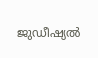ജുഡീഷ്യൽ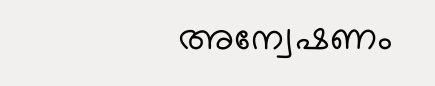അന്വേഷണം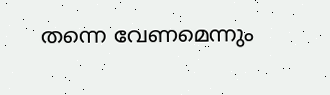തന്നെ വേണമെന്നും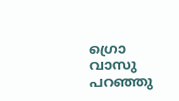ഗ്രൊ വാസു പറഞ്ഞു